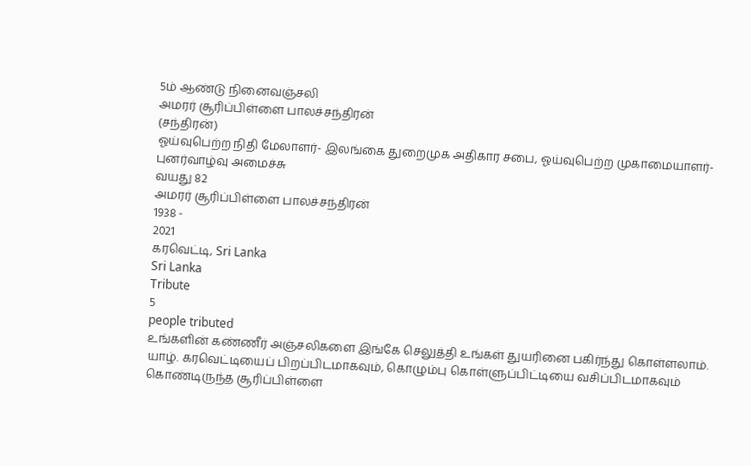5ம் ஆண்டு நினைவஞ்சலி
அமரர் சூரிப்பிள்ளை பாலச்சந்திரன்
(சந்திரன்)
ஓய்வுபெற்ற நிதி மேலாளர்- இலங்கை துறைமுக அதிகார சபை, ஓய்வுபெற்ற முகாமையாளர்- புனர்வாழ்வு அமைச்சு
வயது 82
அமரர் சூரிப்பிள்ளை பாலச்சந்திரன்
1938 -
2021
கரவெட்டி, Sri Lanka
Sri Lanka
Tribute
5
people tributed
உங்களின் கண்ணீர் அஞ்சலிகளை இங்கே செலுத்தி உங்கள் துயரினை பகிர்ந்து கொள்ளலாம்.
யாழ். கரவெட்டியைப் பிறப்பிடமாகவும், கொழும்பு கொள்ளுப்பிட்டியை வசிப்பிடமாகவும் கொண்டிருந்த சூரிப்பிள்ளை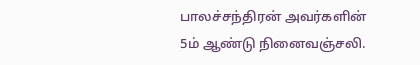பாலச்சந்திரன் அவர்களின் 5ம் ஆண்டு நினைவஞ்சலி.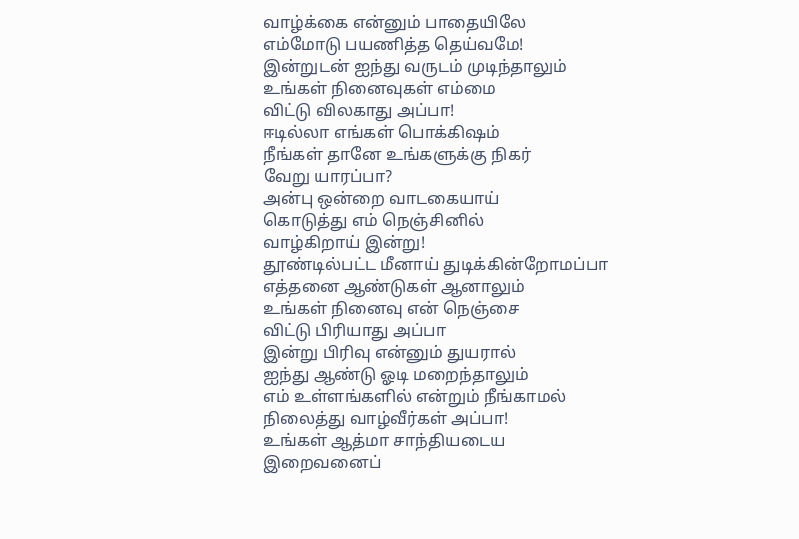வாழ்க்கை என்னும் பாதையிலே
எம்மோடு பயணித்த தெய்வமே!
இன்றுடன் ஐந்து வருடம் முடிந்தாலும்
உங்கள் நினைவுகள் எம்மை
விட்டு விலகாது அப்பா!
ஈடில்லா எங்கள் பொக்கிஷம்
நீங்கள் தானே உங்களுக்கு நிகர்
வேறு யாரப்பா?
அன்பு ஒன்றை வாடகையாய்
கொடுத்து எம் நெஞ்சினில்
வாழ்கிறாய் இன்று!
தூண்டில்பட்ட மீனாய் துடிக்கின்றோமப்பா
எத்தனை ஆண்டுகள் ஆனாலும்
உங்கள் நினைவு என் நெஞ்சை
விட்டு பிரியாது அப்பா
இன்று பிரிவு என்னும் துயரால்
ஐந்து ஆண்டு ஓடி மறைந்தாலும்
எம் உள்ளங்களில் என்றும் நீங்காமல்
நிலைத்து வாழ்வீர்கள் அப்பா!
உங்கள் ஆத்மா சாந்தியடைய
இறைவனைப்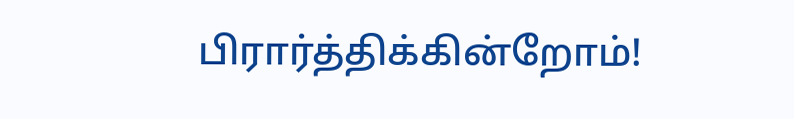பிரார்த்திக்கின்றோம்!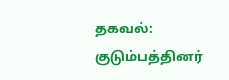தகவல்:
குடும்பத்தினர்